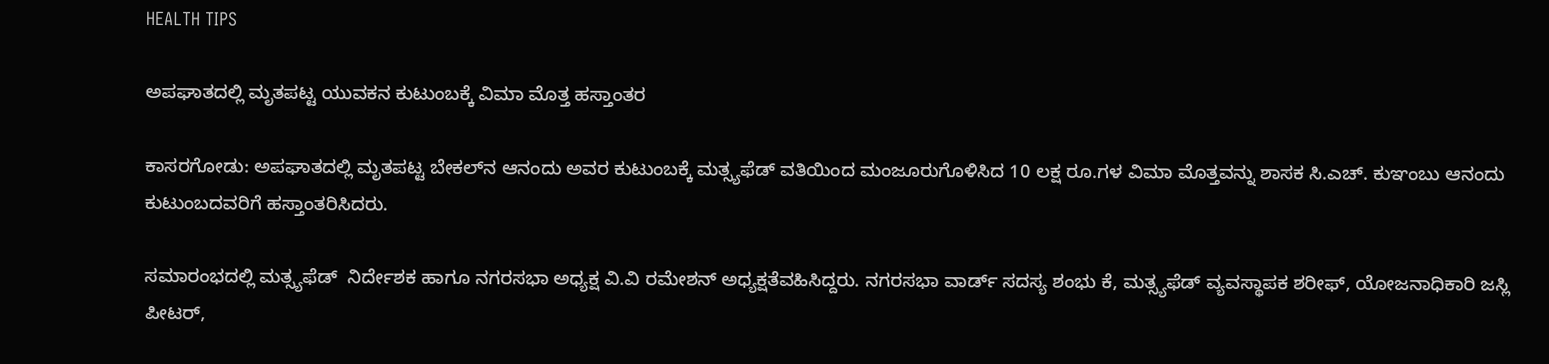HEALTH TIPS

ಅಪಘಾತದಲ್ಲಿ ಮೃತಪಟ್ಟ ಯುವಕನ ಕುಟುಂಬಕ್ಕೆ ವಿಮಾ ಮೊತ್ತ ಹಸ್ತಾಂತರ

ಕಾಸರಗೋಡು: ಅಪಘಾತದಲ್ಲಿ ಮೃತಪಟ್ಟ ಬೇಕಲ್‍ನ ಆನಂದು ಅವರ ಕುಟುಂಬಕ್ಕೆ ಮತ್ಸ್ಯಫೆಡ್ ವತಿಯಿಂದ ಮಂಜೂರುಗೊಳಿಸಿದ 10 ಲಕ್ಷ ರೂ.ಗಳ ವಿಮಾ ಮೊತ್ತವನ್ನು ಶಾಸಕ ಸಿ.ಎಚ್. ಕುಞಂಬು ಆನಂದು ಕುಟುಂಬದವರಿಗೆ ಹಸ್ತಾಂತರಿಸಿದರು.

ಸಮಾರಂಭದಲ್ಲಿ ಮತ್ಸ್ಯಫೆಡ್  ನಿರ್ದೇಶಕ ಹಾಗೂ ನಗರಸಭಾ ಅಧ್ಯಕ್ಷ ವಿ.ವಿ ರಮೇಶನ್ ಅಧ್ಯಕ್ಷತೆವಹಿಸಿದ್ದರು. ನಗರಸಭಾ ವಾರ್ಡ್ ಸದಸ್ಯ ಶಂಭು ಕೆ, ಮತ್ಸ್ಯಫೆಡ್ ವ್ಯವಸ್ಥಾಪಕ ಶರೀಫ್, ಯೋಜನಾಧಿಕಾರಿ ಜಸ್ಲಿ ಪೀಟರ್,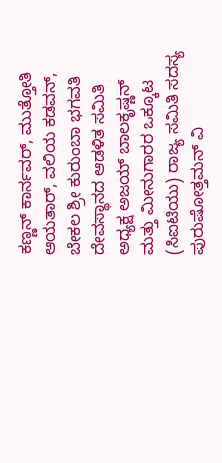ಕಣ್ಣನ್ ಕಾರ್ನವರ್, ಮುತ್ತೋತಿ ಆಯತಾರ್, ವಲಿಯ ಕಡವನ್, ಬೇಕಲ ಶ್ರೀ ಕುರುಂಬಾ ಭಗವತಿ ದೇವಸ್ಥಾನದ ಆಡಳಿತ ಸಮಿತಿ ಅಧ್ಯಕ್ಷ ಅಜಯ್ ಬಾಲಕೃಷ್ಣನ್ ಮತ್ತು ಮೀನುಗಾರರ ಒಕ್ಕೂಟ (ಸಿಐಟಿಯು) ರಾಜ್ಯ ಸಮಿತಿ ಸದಸ್ಯ ಪುರುಷೋತ್ತಮನ್ ವಿ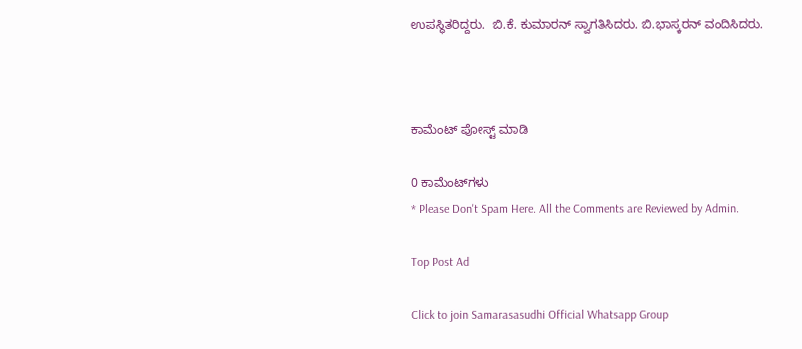ಉಪಸ್ಥಿತರಿದ್ದರು.  ಬಿ.ಕೆ. ಕುಮಾರನ್ ಸ್ವಾಗತಿಸಿದರು. ಬಿ.ಭಾಸ್ಕರನ್ ವಂದಿಸಿದರು.



ಕಾಮೆಂಟ್‌‌ ಪೋಸ್ಟ್‌ ಮಾಡಿ

0 ಕಾಮೆಂಟ್‌ಗಳು
* Please Don't Spam Here. All the Comments are Reviewed by Admin.

Top Post Ad

Click to join Samarasasudhi Official Whatsapp Group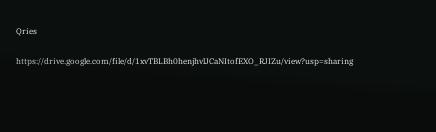Qries

https://drive.google.com/file/d/1xvTBLBh0henjhvlJCaNItofEXO_RJIZu/view?usp=sharing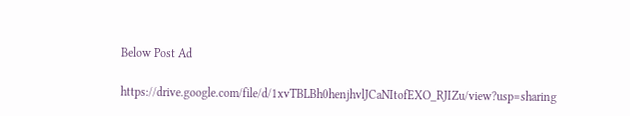Below Post Ad

https://drive.google.com/file/d/1xvTBLBh0henjhvlJCaNItofEXO_RJIZu/view?usp=sharing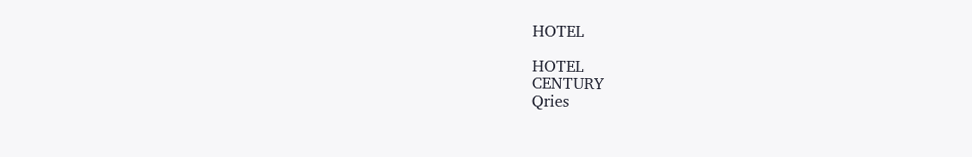HOTEL

HOTEL
CENTURY
Qries